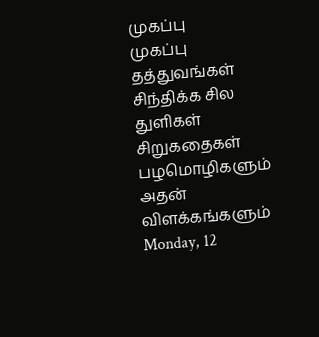முகப்பு
முகப்பு
தத்துவங்கள்
சிந்திக்க சில துளிகள்
சிறுகதைகள்
பழமொழிகளும் அதன் விளக்கங்களும்
Monday, 12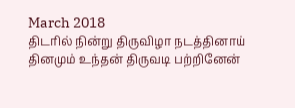March 2018
திடரில் நின்று திருவிழா நடத்தினாய்
தினமும் உந்தன் திருவடி பற்றினேன்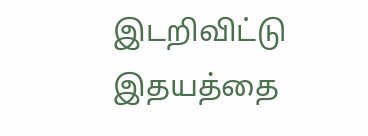இடறிவிட்டு இதயத்தை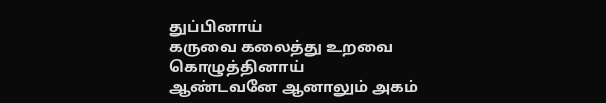துப்பினாய்
கருவை கலைத்து உறவை கொழுத்தினாய்
ஆண்டவனே ஆனாலும் அகம்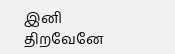இனி திறவேனே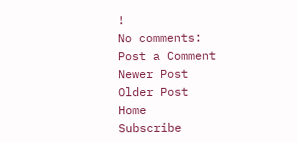!
No comments:
Post a Comment
Newer Post
Older Post
Home
Subscribe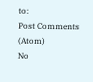to:
Post Comments (Atom)
No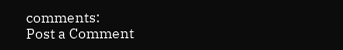comments:
Post a Comment